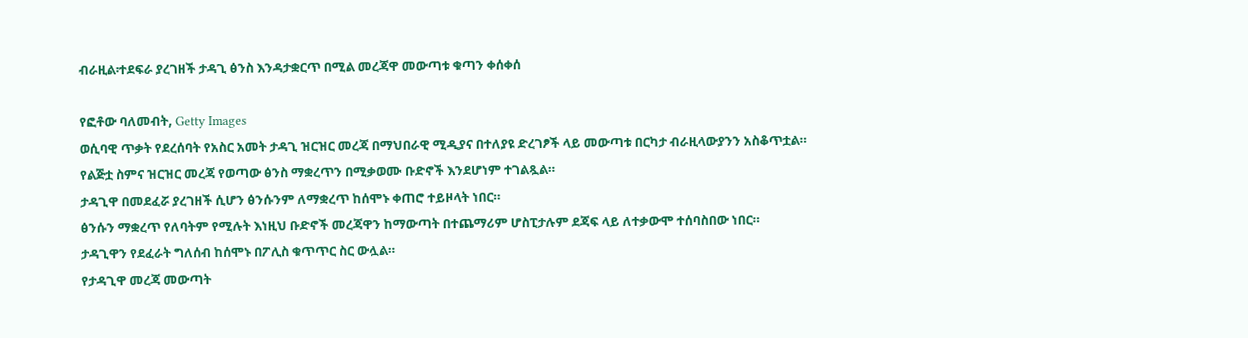ብራዚል፡ተደፍራ ያረገዘች ታዳጊ ፅንስ እንዳታቋርጥ በሚል መረጃዋ መውጣቱ ቁጣን ቀሰቀሰ

የፎቶው ባለመብት, Getty Images
ወሲባዊ ጥቃት የደረሰባት የአስር አመት ታዳጊ ዝርዝር መረጃ በማህበራዊ ሚዲያና በተለያዩ ድረገፆች ላይ መውጣቱ በርካታ ብራዚላውያንን አስቆጥቷል።
የልጅቷ ስምና ዝርዝር መረጃ የወጣው ፅንስ ማቋረጥን በሚቃወሙ ቡድኖች እንደሆነም ተገልጿል።
ታዳጊዋ በመደፈሯ ያረገዘች ሲሆን ፅንሱንም ለማቋረጥ ከሰሞኑ ቀጠሮ ተይዞላት ነበር።
ፅንሱን ማቋረጥ የለባትም የሚሉት እነዚህ ቡድኖች መረጃዋን ከማውጣት በተጨማሪም ሆስፒታሉም ደጃፍ ላይ ለተቃውሞ ተሰባስበው ነበር።
ታዳጊዋን የደፈራት ግለሰብ ከሰሞኑ በፖሊስ ቁጥጥር ስር ውሏል።
የታዳጊዋ መረጃ መውጣት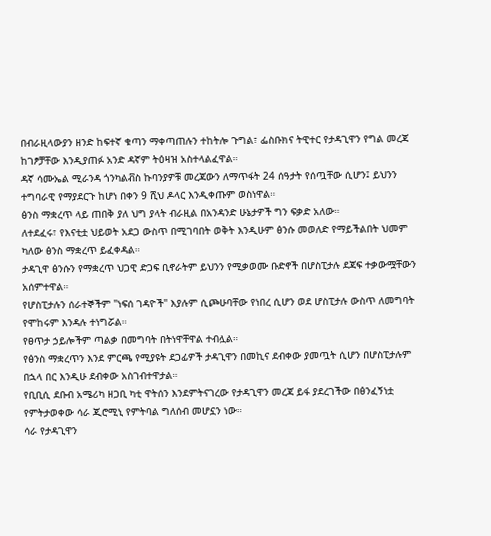በብራዚላውያን ዘንድ ከፍተኛ ቁጣን ማቀጣጠሉን ተከትሎ ጉግል፣ ፌስቡክና ትዊተር የታዳጊዋን የግል መረጃ ከገፆቻቸው እንዲያጠፉ አንድ ዳኛም ትዕዛዝ አስተላልፈዋል።
ዳኛ ሳሙኤል ሚራንዳ ጎንካልቭስ ኩባንያዎቹ መረጃውን ለማጥፋት 24 ሰዓታት የሰጧቸው ሲሆን፤ ይህንን ተግባራዊ የማያደርጉ ከሆነ በቀን 9 ሺህ ዶላር እንዲቀጡም ወስነዋል።
ፅንስ ማቋረጥ ላይ ጠበቅ ያለ ህግ ያላት ብራዚል በአንዳንድ ሁኔታዎች ግን ፍቃድ አለው።
ለተደፈሩ፣ የእናቲቷ ህይወት አደጋ ውስጥ በሚገባበት ወቅት እንዲሁም ፅንሱ መወለድ የማይችልበት ህመም ካለው ፅንስ ማቋረጥ ይፈቀዳል።
ታዳጊዋ ፅንሱን የማቋረጥ ህጋዊ ድጋፍ ቢኖራትም ይህንን የሚቃወሙ ቡድኖች በሆስፒታሉ ደጃፍ ተቃውሟቸውን አሰምተዋል።
የሆስፒታሉን ሰራተኞችም "ነፍሰ ገዳዮች" እያሉም ሲጮሁባቸው የነበረ ሲሆን ወደ ሆስፒታሉ ውስጥ ለመግባት የሞከሩም እንዳሉ ተነግሯል።
የፀጥታ ኃይሎችም ጣልቃ በመግባት በትነዋቸዋል ተብሏል።
የፅንስ ማቋረጥን እንደ ምርጫ የሚያዩት ደጋፊዎች ታዳጊዋን በመኪና ደብቀው ያመጧት ሲሆን በሆስፒታሉም በኋላ በር እንዲሁ ደብቀው አስገብተዋታል።
የቢቢሲ ደቡብ አሜሪካ ዘጋቢ ካቲ ዋትሰን እንደምትናገረው የታዳጊዋን መረጃ ይፋ ያደረገችው በፅንፈኝነቷ የምትታወቀው ሳራ ጂሮሚኒ የምትባል ግለሰብ መሆኗን ነው።
ሳራ የታዳጊዋን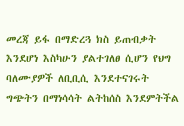መረጃ ይፋ በማድረጓ ክስ ይጠብቃት እንደሆነ እስካሁን ያልተገለፀ ሲሆን የህግ ባለሙያዎች ለቢቢሲ እንደተናገሩት ግጭትን በማነሳሳት ልትከሰስ እንደምትችል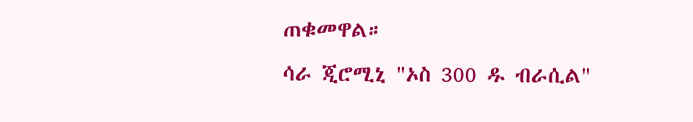ጠቁመዋል።
ሳራ ጂሮሚኒ "ኦስ 300 ዱ ብራሲል"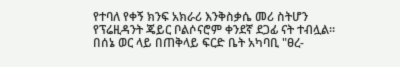የተባለ የቀኝ ክንፍ አክራሪ እንቅስቃሴ መሪ ስትሆን የፕሬዚዳንት ጄይር ቦልሶናሮም ቀንደኛ ደጋፊ ናት ተብሏል።
በሰኔ ወር ላይ በጠቅላይ ፍርድ ቤት አካባቢ "ፀረ-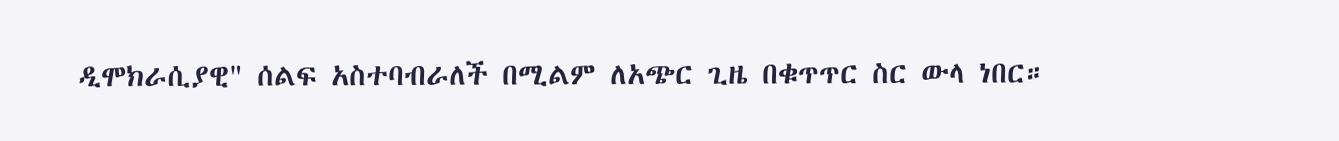ዲሞክራሲያዊ" ሰልፍ አስተባብራለች በሚልም ለአጭር ጊዜ በቁጥጥር ስር ውላ ነበር።